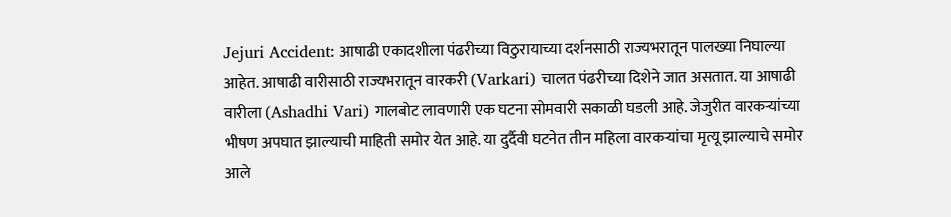Jejuri Accident: आषाढी एकादशीला पंढरीच्या विठुरायाच्या दर्शनसाठी राज्यभरातून पालख्या निघाल्या आहेत. आषाढी वारीसाठी राज्यभरातून वारकरी (Varkari) चालत पंढरीच्या दिशेने जात असतात. या आषाढी वारीला (Ashadhi Vari) गालबोट लावणारी एक घटना सोमवारी सकाळी घडली आहे. जेजुरीत वारकऱ्यांच्या भीषण अपघात झाल्याची माहिती समोर येत आहे. या दुर्दैवी घटनेत तीन महिला वारकऱ्यांचा मृत्यू झाल्याचे समोर आले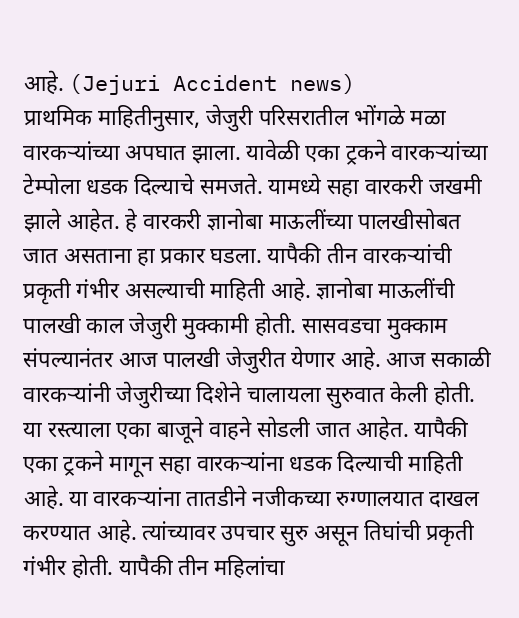आहे. (Jejuri Accident news)
प्राथमिक माहितीनुसार, जेजुरी परिसरातील भोंगळे मळा वारकऱ्यांच्या अपघात झाला. यावेळी एका ट्रकने वारकऱ्यांच्या टेम्पोला धडक दिल्याचे समजते. यामध्ये सहा वारकरी जखमी झाले आहेत. हे वारकरी ज्ञानोबा माऊलींच्या पालखीसोबत जात असताना हा प्रकार घडला. यापैकी तीन वारकऱ्यांची प्रकृती गंभीर असल्याची माहिती आहे. ज्ञानोबा माऊलींची पालखी काल जेजुरी मुक्कामी होती. सासवडचा मुक्काम संपल्यानंतर आज पालखी जेजुरीत येणार आहे. आज सकाळी वारकऱ्यांनी जेजुरीच्या दिशेने चालायला सुरुवात केली होती. या रस्त्याला एका बाजूने वाहने सोडली जात आहेत. यापैकी एका ट्रकने मागून सहा वारकऱ्यांना धडक दिल्याची माहिती आहे. या वारकऱ्यांना तातडीने नजीकच्या रुग्णालयात दाखल करण्यात आहे. त्यांच्यावर उपचार सुरु असून तिघांची प्रकृती गंभीर होती. यापैकी तीन महिलांचा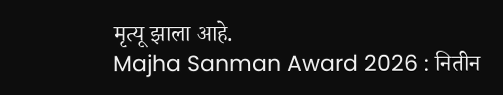मृत्यू झाला आहे.
Majha Sanman Award 2026 : नितीन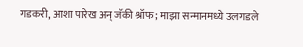गडकरी, आशा पारेख अन् जॅकी श्रॉफ; माझा सन्मानमध्ये उलगडले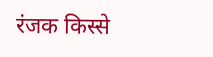रंजक किस्से